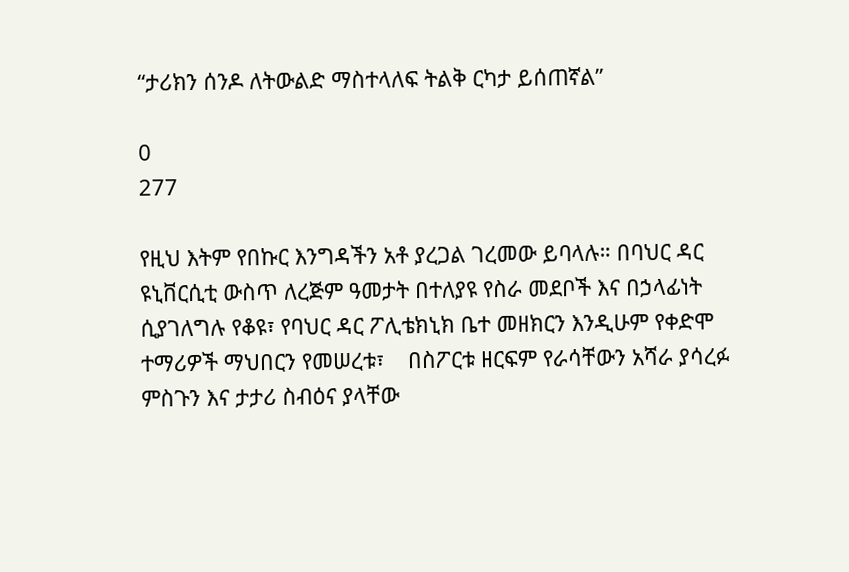“ታሪክን ሰንዶ ለትውልድ ማስተላለፍ ትልቅ ርካታ ይሰጠኛል”

0
277

የዚህ እትም የበኩር እንግዳችን አቶ ያረጋል ገረመው ይባላሉ። በባህር ዳር ዩኒቨርሲቲ ውስጥ ለረጅም ዓመታት በተለያዩ የስራ መደቦች እና በኃላፊነት ሲያገለግሉ የቆዩ፣ የባህር ዳር ፖሊቴክኒክ ቤተ መዘክርን እንዲሁም የቀድሞ ተማሪዎች ማህበርን የመሠረቱ፣    በስፖርቱ ዘርፍም የራሳቸውን አሻራ ያሳረፉ ምስጉን እና ታታሪ ስብዕና ያላቸው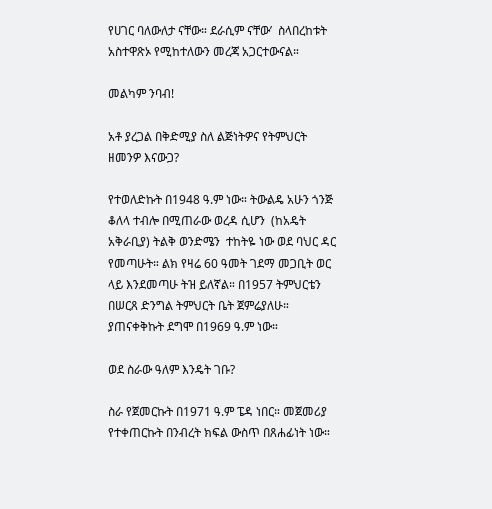የሀገር ባለውለታ ናቸው። ደራሲም ናቸው’  ስላበረከቱት አስተዋጽኦ የሚከተለውን መረጃ አጋርተውናል።

መልካም ንባብ!

አቶ ያረጋል በቅድሚያ ስለ ልጅነትዎና የትምህርት ዘመንዎ እናውጋ?

የተወለድኩት በ1948 ዓ.ም ነው። ትውልዴ አሁን ጎንጅ ቆለላ ተብሎ በሚጠራው ወረዳ ሲሆን  (ከአዴት አቅራቢያ) ትልቅ ወንድሜን  ተከትዬ ነው ወደ ባህር ዳር የመጣሁት። ልክ የዛሬ 60 ዓመት ገደማ መጋቢት ወር ላይ እንደመጣሁ ትዝ ይለኛል። በ1957 ትምህርቴን በሠርጸ ድንግል ትምህርት ቤት ጀምሬያለሁ። ያጠናቀቅኩት ደግሞ በ1969 ዓ.ም ነው።

ወደ ስራው ዓለም እንዴት ገቡ?

ስራ የጀመርኩት በ1971 ዓ.ም ፔዳ ነበር። መጀመሪያ የተቀጠርኩት በንብረት ክፍል ውስጥ በጸሐፊነት ነው።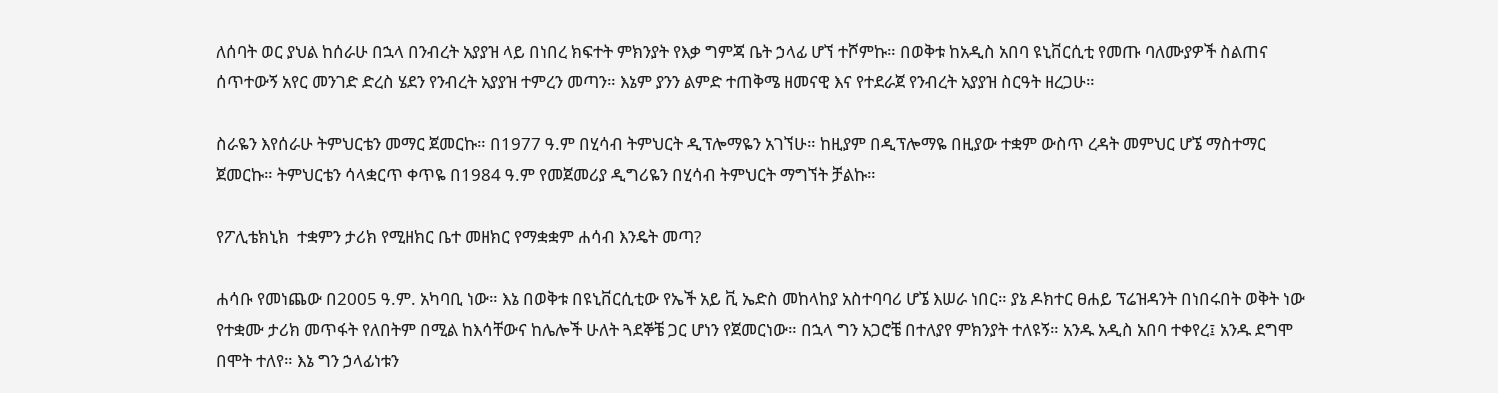ለሰባት ወር ያህል ከሰራሁ በኋላ በንብረት አያያዝ ላይ በነበረ ክፍተት ምክንያት የእቃ ግምጃ ቤት ኃላፊ ሆኘ ተሾምኩ። በወቅቱ ከአዲስ አበባ ዩኒቨርሲቲ የመጡ ባለሙያዎች ስልጠና ሰጥተውኝ አየር መንገድ ድረስ ሄደን የንብረት አያያዝ ተምረን መጣን። እኔም ያንን ልምድ ተጠቅሜ ዘመናዊ እና የተደራጀ የንብረት አያያዝ ስርዓት ዘረጋሁ።

ስራዬን እየሰራሁ ትምህርቴን መማር ጀመርኩ። በ1977 ዓ.ም በሂሳብ ትምህርት ዲፕሎማዬን አገኘሁ። ከዚያም በዲፕሎማዬ በዚያው ተቋም ውስጥ ረዳት መምህር ሆኜ ማስተማር ጀመርኩ። ትምህርቴን ሳላቋርጥ ቀጥዬ በ1984 ዓ.ም የመጀመሪያ ዲግሪዬን በሂሳብ ትምህርት ማግኘት ቻልኩ።

የፖሊቴክኒክ  ተቋምን ታሪክ የሚዘክር ቤተ መዘክር የማቋቋም ሐሳብ እንዴት መጣ?

ሐሳቡ የመነጨው በ2005 ዓ.ም. አካባቢ ነው። እኔ በወቅቱ በዩኒቨርሲቲው የኤች አይ ቪ ኤድስ መከላከያ አስተባባሪ ሆኜ እሠራ ነበር። ያኔ ዶክተር ፀሐይ ፕሬዝዳንት በነበሩበት ወቅት ነው የተቋሙ ታሪክ መጥፋት የለበትም በሚል ከእሳቸውና ከሌሎች ሁለት ጓደኞቼ ጋር ሆነን የጀመርነው። በኋላ ግን አጋሮቼ በተለያየ ምክንያት ተለዩኝ። አንዱ አዲስ አበባ ተቀየረ፤ አንዱ ደግሞ በሞት ተለየ። እኔ ግን ኃላፊነቱን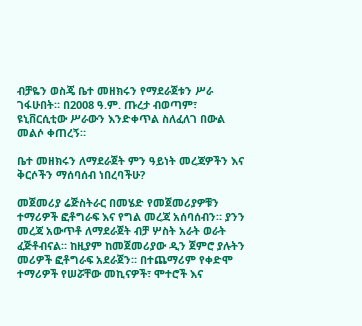ብቻዬን ወስጄ ቤተ መዘክሩን የማደራጀቱን ሥራ ገፋሁበት። በ2008 ዓ.ም. ጡረታ ብወጣም፣ ዩኒቨርሲቲው ሥራውን እንድቀጥል ስለፈለገ በውል መልሶ ቀጠረኝ።

ቤተ መዘክሩን ለማደራጀት ምን ዓይነት መረጃዎችን እና ቅርሶችን ማሰባሰብ ነበረባችሁ?

መጀመሪያ ሬጅስትራር በመሄድ የመጀመሪያዎቹን ተማሪዎች ፎቶግራፍ እና የግል መረጃ አሰባሰብን። ያንን መረጃ አውጥቶ ለማደራጀት ብቻ ሦስት አራት ወራት ፈጅቶብናል። ከዚያም ከመጀመሪያው ዲን ጀምሮ ያሉትን መሪዎች ፎቶግራፍ አደራጀን። በተጨማሪም የቀድሞ ተማሪዎች የሠሯቸው መኪናዎች፣ ሞተሮች እና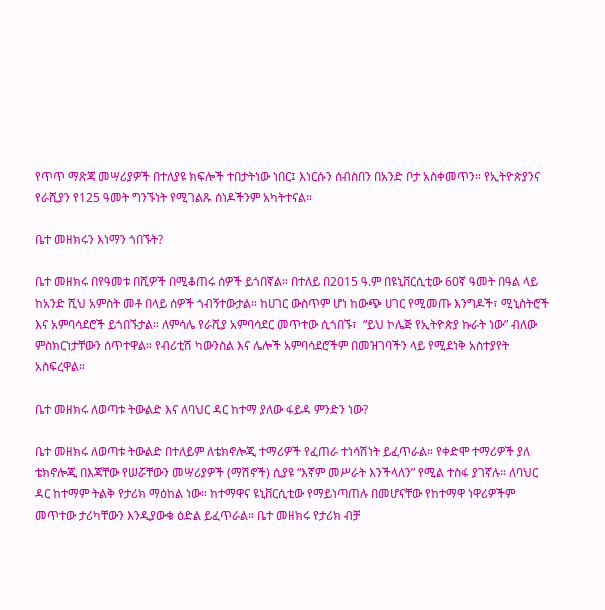የጥጥ ማጽጃ መሣሪያዎች በተለያዩ ክፍሎች ተበታትነው ነበር፤ እነርሱን ሰብስበን በአንድ ቦታ አስቀመጥን። የኢትዮጵያንና የራሺያን የ125 ዓመት ግንኙነት የሚገልጹ ሰነዶችንም አካትተናል።

ቤተ መዘክሩን እነማን ጎበኙት?

ቤተ መዘክሩ በየዓመቱ በሺዎች በሚቆጠሩ ሰዎች ይጎበኛል። በተለይ በ2015 ዓ.ም በዩኒቨርሲቲው 60ኛ ዓመት በዓል ላይ ከአንድ ሺህ አምስት መቶ በላይ ሰዎች ጎብኝተውታል። ከሀገር ውስጥም ሆነ ከውጭ ሀገር የሚመጡ እንግዶች፣ ሚኒስትሮች እና አምባሳደሮች ይጎበኙታል። ለምሳሌ የራሺያ አምባሳደር መጥተው ሲጎበኙ፣  “ይህ ኮሌጅ የኢትዮጵያ ኩራት ነው” ብለው ምስክርነታቸውን ሰጥተዋል። የብሪቲሽ ካውንስል እና ሌሎች አምባሳደሮችም በመዝገባችን ላይ የሚደነቅ አስተያየት አስፍረዋል።

ቤተ መዘክሩ ለወጣቱ ትውልድ እና ለባህር ዳር ከተማ ያለው ፋይዳ ምንድን ነው?

ቤተ መዘክሩ ለወጣቱ ትውልድ በተለይም ለቴክኖሎጂ ተማሪዎች የፈጠራ ተነሳሽነት ይፈጥራል። የቀድሞ ተማሪዎች ያለ ቴክኖሎጂ በእጃቸው የሠሯቸውን መሣሪያዎች (ማሽኖች) ሲያዩ “እኛም መሥራት እንችላለን” የሚል ተስፋ ያገኛሉ። ለባህር ዳር ከተማም ትልቅ የታሪክ ማዕከል ነው። ከተማዋና ዩኒቨርሲቲው የማይነጣጠሉ በመሆናቸው የከተማዋ ነዋሪዎችም መጥተው ታሪካቸውን እንዲያውቁ ዕድል ይፈጥራል። ቤተ መዘክሩ የታሪክ ብቻ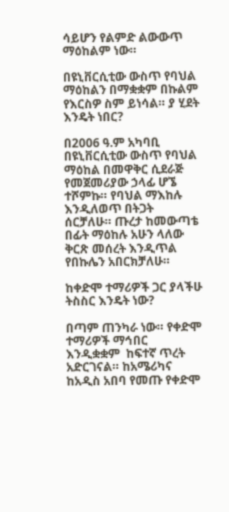ሳይሆን የልምድ ልውውጥ ማዕከልም ነው።

በዩኒቨርሲቲው ውስጥ የባህል ማዕከልን በማቋቋም በኩልም የእርስዎ ስም ይነሳል። ያ ሂደት እንዴት ነበር?

በ2006 ዓ.ም አካባቢ በዩኒቨርሲቲው ውስጥ የባህል ማዕከል በመዋቅር ሲደራጅ የመጀመሪያው ኃላፊ ሆኜ ተሾምኩ። የባህል ማእከሉ እንዲለወጥ በትጋት ሰርቻለሁ። ጡረታ ከመውጣቴ በፊት ማዕከሉ አሁን ላለው ቅርጽ መሰረት እንዲጥል የበኩሌን አበርክቻለሁ።

ከቀድሞ ተማሪዎች ጋር ያላችሁ ትስስር እንዴት ነው?

በጣም ጠንካራ ነው። የቀድሞ ተማሪዎች ማኅበር እንዲቋቋም  ከፍተኛ ጥረት አድርገናል። ከአሜሪካና ከአዲስ አበባ የመጡ የቀድሞ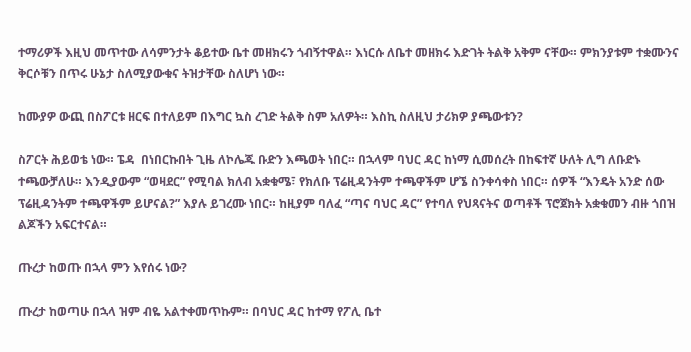ተማሪዎች እዚህ መጥተው ለሳምንታት ቆይተው ቤተ መዘክሩን ጎብኝተዋል። እነርሱ ለቤተ መዘክሩ እድገት ትልቅ አቅም ናቸው። ምክንያቱም ተቋሙንና ቅርሶቹን በጥሩ ሁኔታ ስለሚያውቁና ትዝታቸው ስለሆነ ነው።

ከሙያዎ ውጪ በስፖርቱ ዘርፍ በተለይም በእግር ኳስ ረገድ ትልቅ ስም አለዎት። እስኪ ስለዚህ ታሪክዎ ያጫውቱን?

ስፖርት ሕይወቴ ነው። ፔዳ  በነበርኩበት ጊዜ ለኮሌጁ ቡድን እጫወት ነበር። በኋላም ባህር ዳር ከነማ ሲመሰረት በከፍተኛ ሁለት ሊግ ለቡድኑ ተጫውቻለሁ። እንዲያውም “ወዛደር” የሚባል ክለብ አቋቁሜ፣ የክለቡ ፕሬዚዳንትም ተጫዋችም ሆኜ ስንቀሳቀስ ነበር። ሰዎች “እንዴት አንድ ሰው ፕሬዚዳንትም ተጫዋችም ይሆናል?” እያሉ ይገረሙ ነበር። ከዚያም ባለፈ “ጣና ባህር ዳር” የተባለ የህጻናትና ወጣቶች ፕሮጀክት አቋቁመን ብዙ ጎበዝ ልጆችን አፍርተናል።

ጡረታ ከወጡ በኋላ ምን እየሰሩ ነው?

ጡረታ ከወጣሁ በኋላ ዝም ብዬ አልተቀመጥኩም። በባህር ዳር ከተማ የፖሊ ቤተ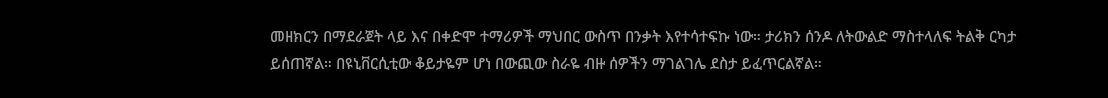መዘክርን በማደራጀት ላይ እና በቀድሞ ተማሪዎች ማህበር ውስጥ በንቃት እየተሳተፍኩ ነው። ታሪክን ሰንዶ ለትውልድ ማስተላለፍ ትልቅ ርካታ ይሰጠኛል። በዩኒቨርሲቲው ቆይታዬም ሆነ በውጪው ስራዬ ብዙ ሰዎችን ማገልገሌ ደስታ ይፈጥርልኛል።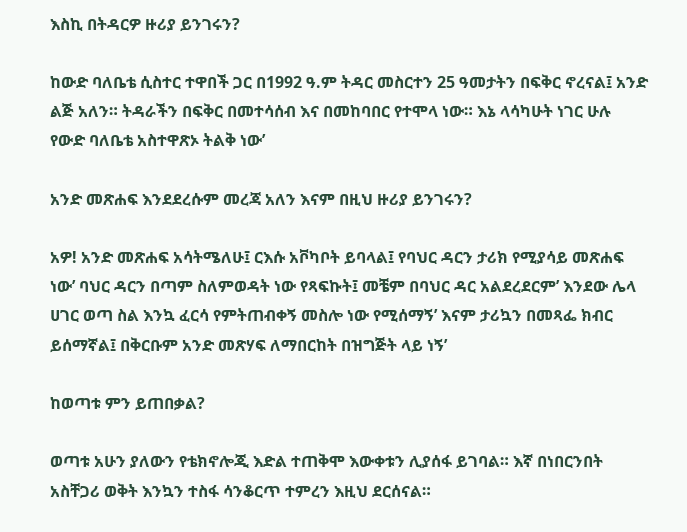እስኪ በትዳርዎ ዙሪያ ይንገሩን?

ከውድ ባለቤቴ ሲስተር ተዋበች ጋር በ1992 ዓ.ም ትዳር መስርተን 25 ዓመታትን በፍቅር ኖረናል፤ አንድ ልጅ አለን። ትዳራችን በፍቅር በመተሳሰብ እና በመከባበር የተሞላ ነው። እኔ ላሳካሁት ነገር ሁሉ የውድ ባለቤቴ አስተዋጽኦ ትልቅ ነው’

አንድ መጽሐፍ እንደደረሱም መረጃ አለን እናም በዚህ ዙሪያ ይንገሩን?

አዎ! አንድ መጽሐፍ አሳትሜለሁ፤ ርእሱ አቮካቦት ይባላል፤ የባህር ዳርን ታሪክ የሚያሳይ መጽሐፍ ነው’ ባህር ዳርን በጣም ስለምወዳት ነው የጻፍኩት፤ መቼም በባህር ዳር አልደረደርም’ እንደው ሌላ ሀገር ወጣ ስል እንኳ ፈርሳ የምትጠብቀኝ መስሎ ነው የሚሰማኝ’ እናም ታሪኳን በመጻፌ ክብር ይሰማኛል፤ በቅርቡም አንድ መጽሃፍ ለማበርከት በዝግጅት ላይ ነኝ’

ከወጣቱ ምን ይጠበቃል?

ወጣቱ አሁን ያለውን የቴክኖሎጂ እድል ተጠቅሞ እውቀቱን ሊያሰፋ ይገባል። እኛ በነበርንበት አስቸጋሪ ወቅት እንኳን ተስፋ ሳንቆርጥ ተምረን እዚህ ደርሰናል።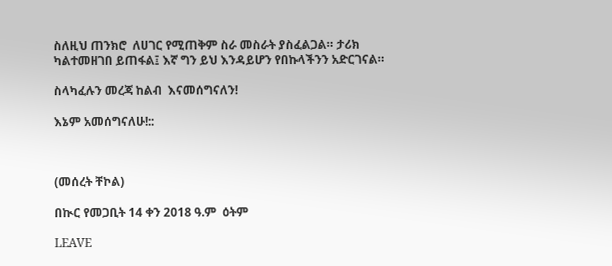ስለዚህ ጠንክሮ  ለሀገር የሚጠቅም ስራ መስራት ያስፈልጋል። ታሪክ ካልተመዘገበ ይጠፋል፤ እኛ ግን ይህ እንዳይሆን የበኩላችንን አድርገናል።

ስላካፈሉን መረጃ ከልብ  እናመሰግናለን!

እኔም አመሰግናለሁ!::



(መሰረት ቸኮል)

በኲር የመጋቢት 14 ቀን 2018 ዓ.ም  ዕትም

LEAVE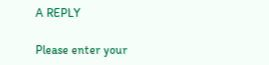A REPLY

Please enter your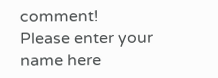comment!
Please enter your name here